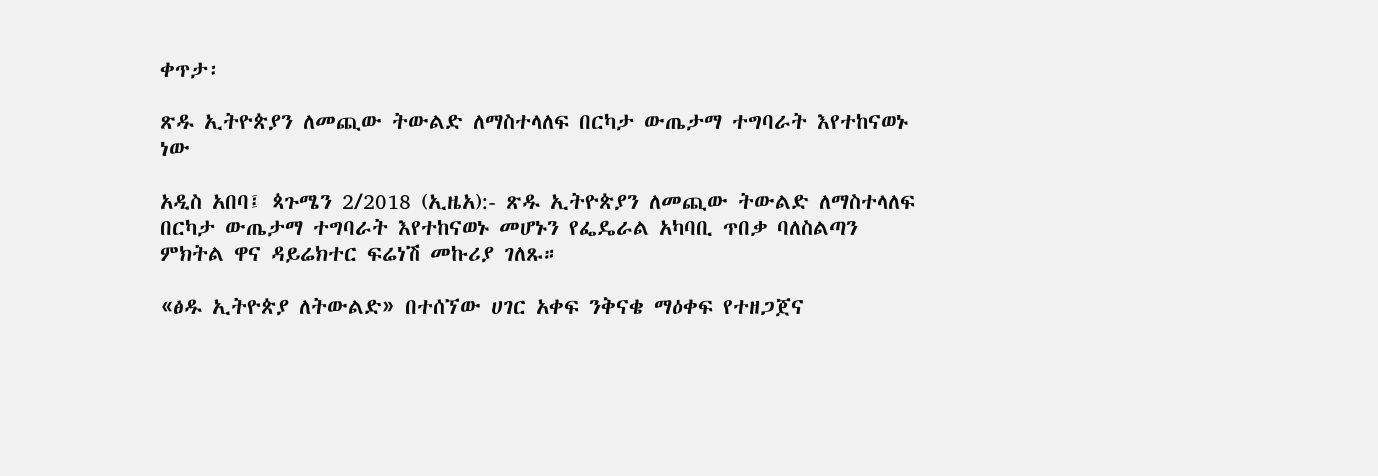ቀጥታ፡

ጽዱ ኢትዮጵያን ለመጪው ትውልድ ለማስተላለፍ በርካታ ውጤታማ ተግባራት እየተከናወኑ ነው

አዲስ አበባ፤ ጳጉሜን 2/2018 (ኢዜአ):- ጽዱ ኢትዮጵያን ለመጪው ትውልድ ለማስተላለፍ በርካታ ውጤታማ ተግባራት እየተከናወኑ መሆኑን የፌዴራል አካባቢ ጥበቃ ባለስልጣን ምክትል ዋና ዳይሬክተር ፍሬነሽ መኩሪያ ገለጹ።

«ፅዱ ኢትዮጵያ ለትውልድ» በተሰኘው ሀገር አቀፍ ንቅናቄ ማዕቀፍ የተዘጋጀና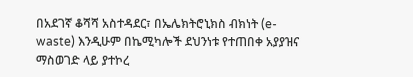በአደገኛ ቆሻሻ አስተዳደር፣ በኤሌክትሮኒክስ ብክነት (e-waste) እንዲሁም በኬሚካሎች ደህንነቱ የተጠበቀ አያያዝና ማስወገድ ላይ ያተኮረ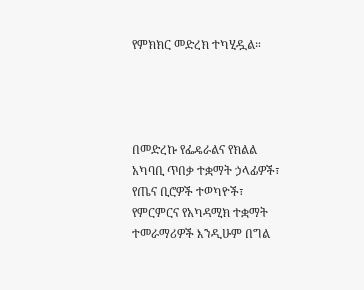የምክክር መድረክ ተካሂዷል።




በመድረኩ የፌዴራልና የክልል አካባቢ ጥበቃ ተቋማት ኃላፊዎች፣ የጤና ቢሮዎች ተወካዮች፣ የምርምርና የአካዳሚክ ተቋማት ተመራማሪዎች እንዲሁም በግል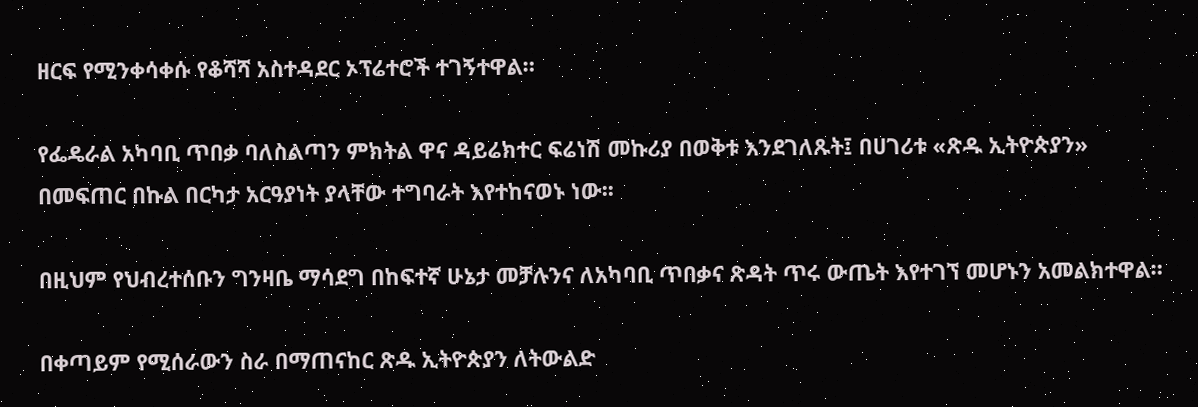ዘርፍ የሚንቀሳቀሱ የቆሻሻ አስተዳደር ኦፕሬተሮች ተገኝተዋል።

የፌዴራል አካባቢ ጥበቃ ባለስልጣን ምክትል ዋና ዳይሬክተር ፍሬነሽ መኩሪያ በወቅቱ እንደገለጹት፤ በሀገሪቱ «ጽዱ ኢትዮጵያን» በመፍጠር በኩል በርካታ አርዓያነት ያላቸው ተግባራት እየተከናወኑ ነው፡፡

በዚህም የህብረተሰቡን ግንዛቤ ማሳደግ በከፍተኛ ሁኔታ መቻሉንና ለአካባቢ ጥበቃና ጽዳት ጥሩ ውጤት እየተገኘ መሆኑን አመልክተዋል።

በቀጣይም የሚሰራውን ስራ በማጠናከር ጽዱ ኢትዮጵያን ለትውልድ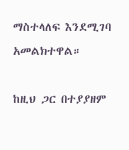ማስተላለፍ እንደሚገባ አመልክተዋል።

ከዚህ ጋር በተያያዘም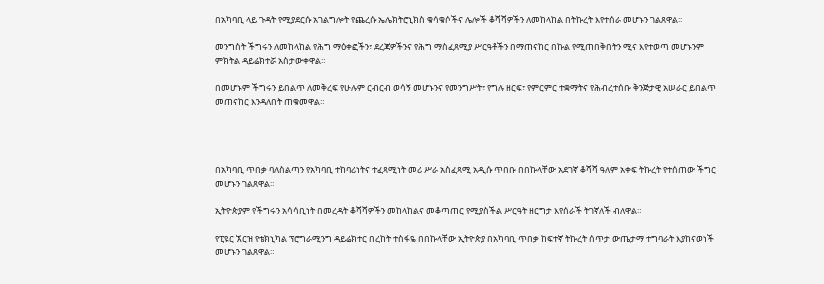በአካባቢ ላይ ጉዳት የሚያደርሱ አገልግሎት የጨረሱ ኤሌክትሮኒክስ ቁሳቁሶችና ሌሎች ቆሻሻዎችን ለመከላከል በትኩረት እየተሰራ መሆኑን ገልጸዋል፡፡

መንግስት ችግሩን ለመከላከል የሕግ ማዕቀፎችን፣ ደረጃዎችንና የሕግ ማስፈጸሚያ ሥርዓቶችን በማጠናከር በኩል የሚጠበቅበትን ሚና እየተወጣ መሆኑንም ምክትል ዳይሬክተሯ አስታውቀዋል።

በመሆኑም ችግሩን ይበልጥ ለመቅረፍ የሁሉም ርብርብ ወሳኝ መሆኑንና የመንግሥት፣ የግሉ ዘርፍ፣ የምርምር ተቋማትና የሕብረተሰቡ ቅንጅታዊ አሠራር ይበልጥ መጠናከር እንዳለበት ጠቁመዋል።




በአካባቢ ጥበቃ ባለስልጣን የአካባቢ ተከባሪነትና ተፈጻሚነት መሪ ሥራ አስፈጻሚ አዲሱ ጥበቡ በበኩላቸው አደገኛ ቆሻሻ ዓለም አቀፍ ትኩረት የተሰጠው ችግር መሆኑን ገልጸዋል።

ኢትዮጵያም የችግሩን አሳሳቢነት በመረዳት ቆሻሻዎችን መከላከልና መቆጣጠር የሚያስችል ሥርዓት ዘርግታ እየሰራች ትገኛለች ብለዋል።

የፒዩር ኧርዝ የቴክኒካል ፕሮግራሚንግ ዳይሬክተር በረከት ተስፋዬ በበኩላቸው ኢትዮጵያ በአካባቢ ጥበቃ ከፍተኛ ትኩረት ሰጥታ ውጤታማ ተግባራት እያከናወነች መሆኑን ገልጸዋል።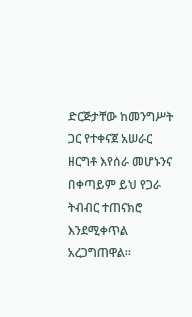ድርጅታቸው ከመንግሥት ጋር የተቀናጀ አሠራር ዘርግቶ እየሰራ መሆኑንና በቀጣይም ይህ የጋራ ትብብር ተጠናክሮ እንደሚቀጥል አረጋግጠዋል።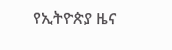የኢትዮጵያ ዜና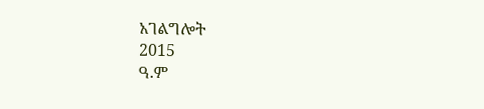አገልግሎት
2015
ዓ.ም